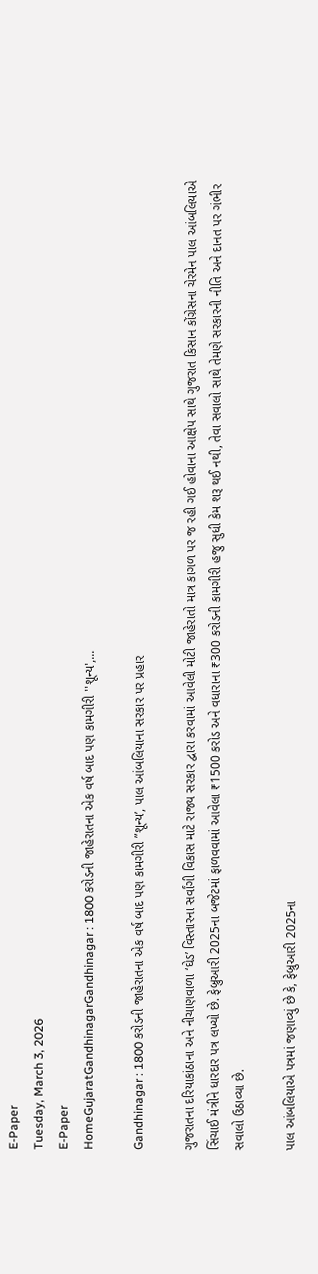E-Paper
Tuesday, March 3, 2026
E-Paper
HomeGujaratGandhinagarGandhinagar : 1800 કરોડની જાહેરાતના એક વર્ષ બાદ પણ કામગીરી ''શૂન્ય',...

Gandhinagar : 1800 કરોડની જાહેરાતના એક વર્ષ બાદ પણ કામગીરી ”શૂન્ય’, પાલ આંબલિયાના સરકાર પર પ્રહાર

ગુજરાતના દરિયાકાંઠાના અને નીચાણવાળા ‘ઘેડ’ વિસ્તારના સર્વાંગી વિકાસ માટે રાજ્ય સરકાર દ્વારા કરવામાં આવેલી મોટી જાહેરાતો માત્ર કાગળ પર જ રહી ગઈ હોવાના આક્ષેપ સાથે ગુજરાત કિસાન કોંગ્રેસના ચેરમેન પાલ આંબલિયાએ સિંચાઈ મંત્રીને ધારદાર પત્ર લખ્યો છે. ફેબ્રુઆરી 2025ના બજેટમાં ફાળવવામાં આવેલા ₹1500 કરોડ અને વધારાના ₹300 કરોડની કામગીરી હજુ સુધી કેમ શરૂ થઈ નથી, તેવા સવાલો સાથે તેમણે સરકારની નીતિ અને દાનત પર ગંભીર સવાલો ઉઠાવ્યા છે.

પાલ આંબલિયાએ પત્રમાં જણાવ્યું છે કે, ફેબ્રુઆરી 2025ના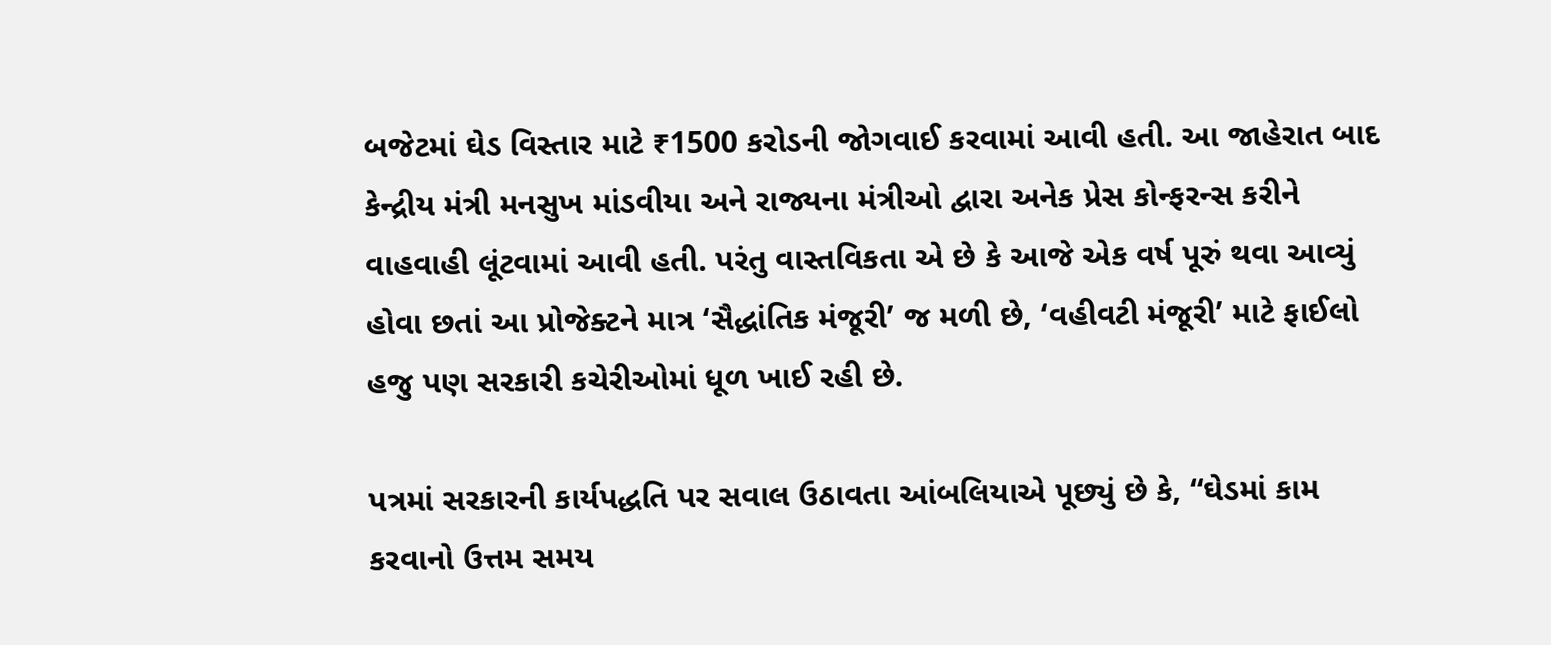બજેટમાં ઘેડ વિસ્તાર માટે ₹1500 કરોડની જોગવાઈ કરવામાં આવી હતી. આ જાહેરાત બાદ કેન્દ્રીય મંત્રી મનસુખ માંડવીયા અને રાજ્યના મંત્રીઓ દ્વારા અનેક પ્રેસ કોન્ફરન્સ કરીને વાહવાહી લૂંટવામાં આવી હતી. પરંતુ વાસ્તવિકતા એ છે કે આજે એક વર્ષ પૂરું થવા આવ્યું હોવા છતાં આ પ્રોજેક્ટને માત્ર ‘સૈદ્ધાંતિક મંજૂરી’ જ મળી છે, ‘વહીવટી મંજૂરી’ માટે ફાઈલો હજુ પણ સરકારી કચેરીઓમાં ધૂળ ખાઈ રહી છે.

પત્રમાં સરકારની કાર્યપદ્ધતિ પર સવાલ ઉઠાવતા આંબલિયાએ પૂછ્યું છે કે, “ઘેડમાં કામ કરવાનો ઉત્તમ સમય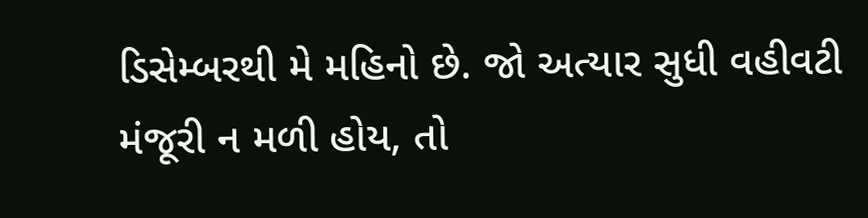ડિસેમ્બરથી મે મહિનો છે. જો અત્યાર સુધી વહીવટી મંજૂરી ન મળી હોય, તો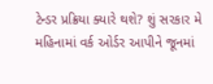ટેન્ડર પ્રક્રિયા ક્યારે થશે? શું સરકાર મે મહિનામાં વર્ક ઓર્ડર આપીને જૂનમાં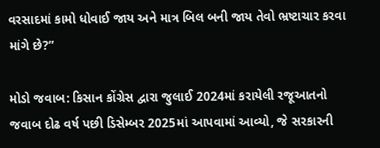વરસાદમાં કામો ધોવાઈ જાય અને માત્ર બિલ બની જાય તેવો ભ્રષ્ટાચાર કરવા માંગે છે?”

મોડો જવાબ: કિસાન કોંગ્રેસ દ્વારા જુલાઈ 2024માં કરાયેલી રજૂઆતનો જવાબ દોઢ વર્ષ પછી ડિસેમ્બર 2025માં આપવામાં આવ્યો, જે સરકારની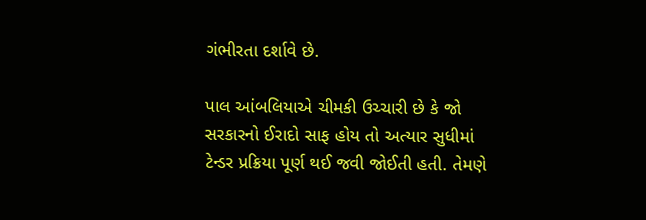ગંભીરતા દર્શાવે છે.

પાલ આંબલિયાએ ચીમકી ઉચ્ચારી છે કે જો સરકારનો ઈરાદો સાફ હોય તો અત્યાર સુધીમાં ટેન્ડર પ્રક્રિયા પૂર્ણ થઈ જવી જોઈતી હતી. તેમણે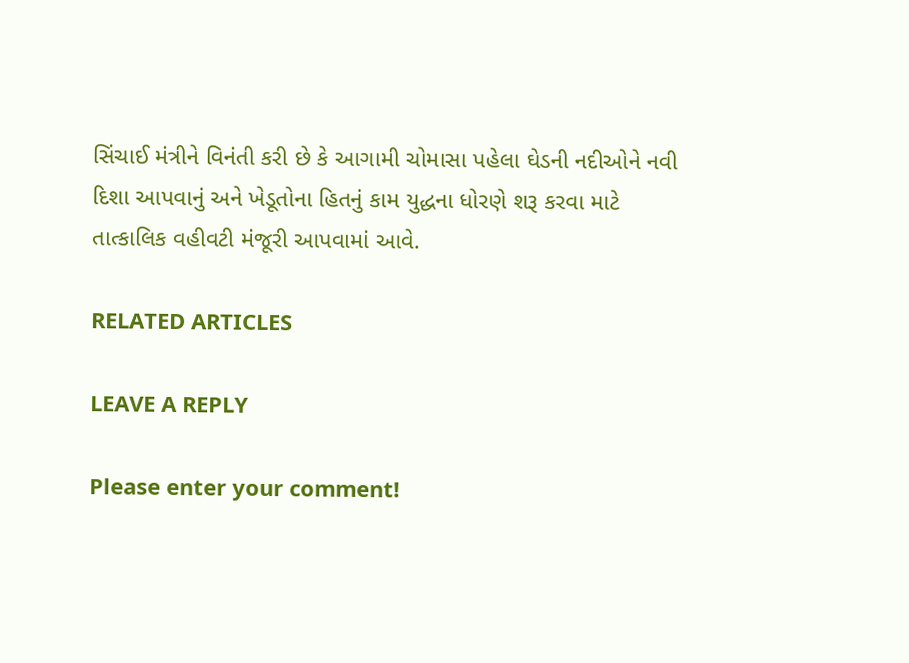સિંચાઈ મંત્રીને વિનંતી કરી છે કે આગામી ચોમાસા પહેલા ઘેડની નદીઓને નવી દિશા આપવાનું અને ખેડૂતોના હિતનું કામ યુદ્ધના ધોરણે શરૂ કરવા માટે તાત્કાલિક વહીવટી મંજૂરી આપવામાં આવે.

RELATED ARTICLES

LEAVE A REPLY

Please enter your comment!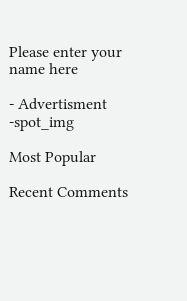Please enter your name here

- Advertisment -spot_img

Most Popular

Recent Comments